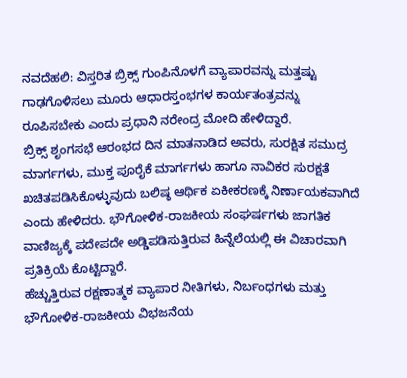ನವದೆಹಲಿ: ವಿಸ್ತರಿತ ಬ್ರಿಕ್ಸ್ ಗುಂಪಿನೊಳಗೆ ವ್ಯಾಪಾರವನ್ನು ಮತ್ತಷ್ಟು ಗಾಢಗೊಳಿಸಲು ಮೂರು ಆಧಾರಸ್ತಂಭಗಳ ಕಾರ್ಯತಂತ್ರವನ್ನು ರೂಪಿಸಬೇಕು ಎಂದು ಪ್ರಧಾನಿ ನರೇಂದ್ರ ಮೋದಿ ಹೇಳಿದ್ದಾರೆ.
ಬ್ರಿಕ್ಸ್ ಶೃಂಗಸಭೆ ಆರಂಭದ ದಿನ ಮಾತನಾಡಿದ ಅವರು, ಸುರಕ್ಷಿತ ಸಮುದ್ರ ಮಾರ್ಗಗಳು, ಮುಕ್ತ ಪೂರೈಕೆ ಮಾರ್ಗಗಳು ಹಾಗೂ ನಾವಿಕರ ಸುರಕ್ಷತೆ ಖಚಿತಪಡಿಸಿಕೊಳ್ಳುವುದು ಬಲಿಷ್ಠ ಆರ್ಥಿಕ ಏಕೀಕರಣಕ್ಕೆ ನಿರ್ಣಾಯಕವಾಗಿದೆ ಎಂದು ಹೇಳಿದರು. ಭೌಗೋಳಿಕ-ರಾಜಕೀಯ ಸಂಘರ್ಷಗಳು ಜಾಗತಿಕ ವಾಣಿಜ್ಯಕ್ಕೆ ಪದೇಪದೇ ಅಡ್ಡಿಪಡಿಸುತ್ತಿರುವ ಹಿನ್ನೆಲೆಯಲ್ಲಿ ಈ ವಿಚಾರವಾಗಿ ಪ್ರತಿಕ್ರಿಯೆ ಕೊಟ್ಟಿದ್ದಾರೆ.
ಹೆಚ್ಚುತ್ತಿರುವ ರಕ್ಷಣಾತ್ಮಕ ವ್ಯಾಪಾರ ನೀತಿಗಳು, ನಿರ್ಬಂಧಗಳು ಮತ್ತು ಭೌಗೋಳಿಕ-ರಾಜಕೀಯ ವಿಭಜನೆಯ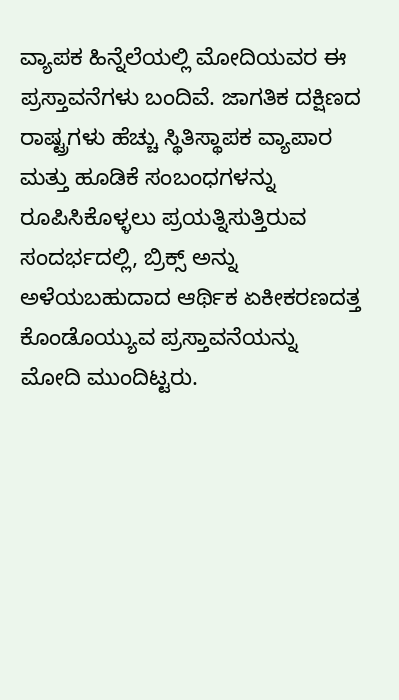ವ್ಯಾಪಕ ಹಿನ್ನೆಲೆಯಲ್ಲಿ ಮೋದಿಯವರ ಈ ಪ್ರಸ್ತಾವನೆಗಳು ಬಂದಿವೆ. ಜಾಗತಿಕ ದಕ್ಷಿಣದ ರಾಷ್ಟ್ರಗಳು ಹೆಚ್ಚು ಸ್ಥಿತಿಸ್ಥಾಪಕ ವ್ಯಾಪಾರ ಮತ್ತು ಹೂಡಿಕೆ ಸಂಬಂಧಗಳನ್ನು ರೂಪಿಸಿಕೊಳ್ಳಲು ಪ್ರಯತ್ನಿಸುತ್ತಿರುವ ಸಂದರ್ಭದಲ್ಲಿ, ಬ್ರಿಕ್ಸ್ ಅನ್ನು ಅಳೆಯಬಹುದಾದ ಆರ್ಥಿಕ ಏಕೀಕರಣದತ್ತ ಕೊಂಡೊಯ್ಯುವ ಪ್ರಸ್ತಾವನೆಯನ್ನು ಮೋದಿ ಮುಂದಿಟ್ಟರು.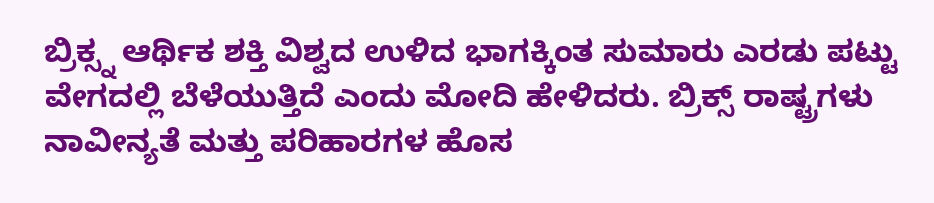ಬ್ರಿಕ್ಸ್ನ ಆರ್ಥಿಕ ಶಕ್ತಿ ವಿಶ್ವದ ಉಳಿದ ಭಾಗಕ್ಕಿಂತ ಸುಮಾರು ಎರಡು ಪಟ್ಟು ವೇಗದಲ್ಲಿ ಬೆಳೆಯುತ್ತಿದೆ ಎಂದು ಮೋದಿ ಹೇಳಿದರು. ಬ್ರಿಕ್ಸ್ ರಾಷ್ಟ್ರಗಳು ನಾವೀನ್ಯತೆ ಮತ್ತು ಪರಿಹಾರಗಳ ಹೊಸ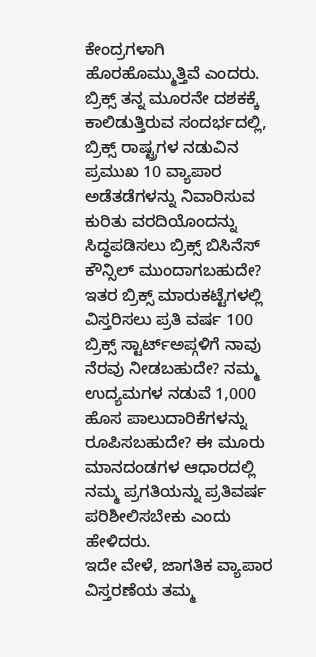ಕೇಂದ್ರಗಳಾಗಿ ಹೊರಹೊಮ್ಮುತ್ತಿವೆ ಎಂದರು.
ಬ್ರಿಕ್ಸ್ ತನ್ನ ಮೂರನೇ ದಶಕಕ್ಕೆ ಕಾಲಿಡುತ್ತಿರುವ ಸಂದರ್ಭದಲ್ಲಿ, ಬ್ರಿಕ್ಸ್ ರಾಷ್ಟ್ರಗಳ ನಡುವಿನ ಪ್ರಮುಖ 10 ವ್ಯಾಪಾರ ಅಡೆತಡೆಗಳನ್ನು ನಿವಾರಿಸುವ ಕುರಿತು ವರದಿಯೊಂದನ್ನು ಸಿದ್ಧಪಡಿಸಲು ಬ್ರಿಕ್ಸ್ ಬಿಸಿನೆಸ್ ಕೌನ್ಸಿಲ್ ಮುಂದಾಗಬಹುದೇ? ಇತರ ಬ್ರಿಕ್ಸ್ ಮಾರುಕಟ್ಟೆಗಳಲ್ಲಿ ವಿಸ್ತರಿಸಲು ಪ್ರತಿ ವರ್ಷ 100 ಬ್ರಿಕ್ಸ್ ಸ್ಟಾರ್ಟ್ಅಪ್ಗಳಿಗೆ ನಾವು ನೆರವು ನೀಡಬಹುದೇ? ನಮ್ಮ ಉದ್ಯಮಗಳ ನಡುವೆ 1,000 ಹೊಸ ಪಾಲುದಾರಿಕೆಗಳನ್ನು ರೂಪಿಸಬಹುದೇ? ಈ ಮೂರು ಮಾನದಂಡಗಳ ಆಧಾರದಲ್ಲಿ ನಮ್ಮ ಪ್ರಗತಿಯನ್ನು ಪ್ರತಿವರ್ಷ ಪರಿಶೀಲಿಸಬೇಕು ಎಂದು ಹೇಳಿದರು.
ಇದೇ ವೇಳೆ, ಜಾಗತಿಕ ವ್ಯಾಪಾರ ವಿಸ್ತರಣೆಯ ತಮ್ಮ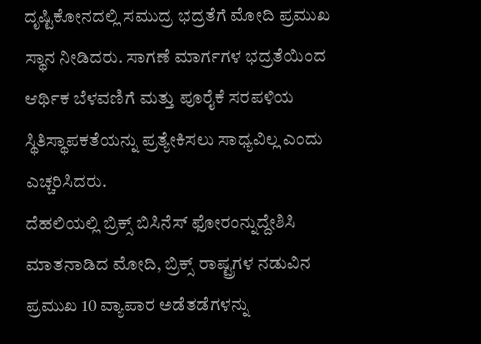ದೃಷ್ಟಿಕೋನದಲ್ಲಿ ಸಮುದ್ರ ಭದ್ರತೆಗೆ ಮೋದಿ ಪ್ರಮುಖ ಸ್ಥಾನ ನೀಡಿದರು. ಸಾಗಣೆ ಮಾರ್ಗಗಳ ಭದ್ರತೆಯಿಂದ ಆರ್ಥಿಕ ಬೆಳವಣಿಗೆ ಮತ್ತು ಪೂರೈಕೆ ಸರಪಳಿಯ ಸ್ಥಿತಿಸ್ಥಾಪಕತೆಯನ್ನು ಪ್ರತ್ಯೇಕಿಸಲು ಸಾಧ್ಯವಿಲ್ಲ ಎಂದು ಎಚ್ಚರಿಸಿದರು.
ದೆಹಲಿಯಲ್ಲಿ ಬ್ರಿಕ್ಸ್ ಬಿಸಿನೆಸ್ ಫೋರಂನ್ನುದ್ದೇಶಿಸಿ ಮಾತನಾಡಿದ ಮೋದಿ, ಬ್ರಿಕ್ಸ್ ರಾಷ್ಟ್ರಗಳ ನಡುವಿನ ಪ್ರಮುಖ 10 ವ್ಯಾಪಾರ ಅಡೆತಡೆಗಳನ್ನು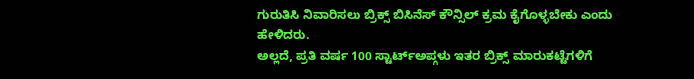ಗುರುತಿಸಿ ನಿವಾರಿಸಲು ಬ್ರಿಕ್ಸ್ ಬಿಸಿನೆಸ್ ಕೌನ್ಸಿಲ್ ಕ್ರಮ ಕೈಗೊಳ್ಳಬೇಕು ಎಂದು ಹೇಳಿದರು.
ಅಲ್ಲದೆ, ಪ್ರತಿ ವರ್ಷ 100 ಸ್ಟಾರ್ಟ್ಅಪ್ಗಳು ಇತರ ಬ್ರಿಕ್ಸ್ ಮಾರುಕಟ್ಟೆಗಳಿಗೆ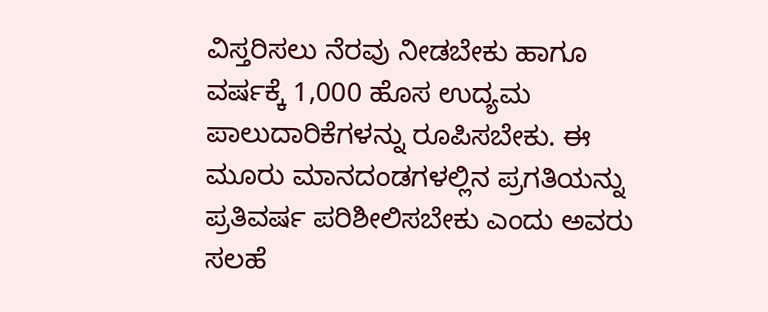ವಿಸ್ತರಿಸಲು ನೆರವು ನೀಡಬೇಕು ಹಾಗೂ ವರ್ಷಕ್ಕೆ 1,000 ಹೊಸ ಉದ್ಯಮ ಪಾಲುದಾರಿಕೆಗಳನ್ನು ರೂಪಿಸಬೇಕು. ಈ ಮೂರು ಮಾನದಂಡಗಳಲ್ಲಿನ ಪ್ರಗತಿಯನ್ನು ಪ್ರತಿವರ್ಷ ಪರಿಶೀಲಿಸಬೇಕು ಎಂದು ಅವರು ಸಲಹೆ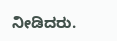ನೀಡಿದರು.